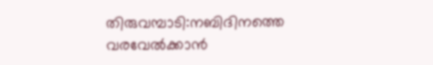തിരുവമ്പാടി:നബിദിനത്തെ വരവേൽക്കാൻ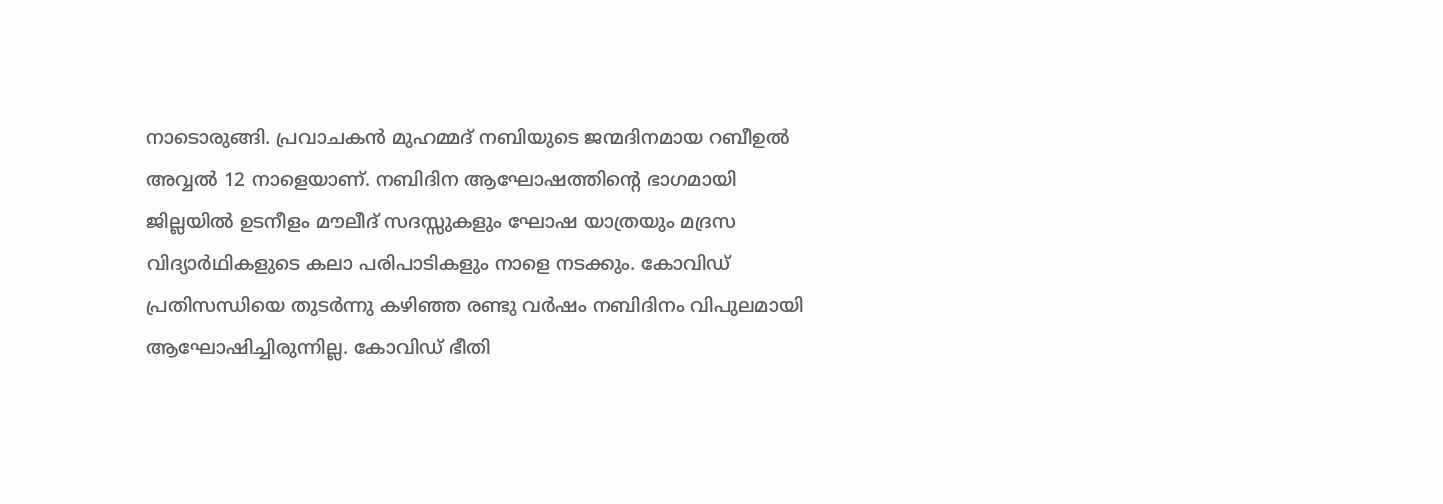നാടൊരുങ്ങി. പ്രവാചകൻ മുഹമ്മദ് നബിയുടെ ജന്മദിനമായ റബീഉൽ അവ്വൽ 12 നാളെയാണ്. നബിദിന ആഘോഷത്തിന്റെ ഭാഗമായി ജില്ലയിൽ ഉടനീളം മൗലീദ് സദസ്സുകളും ഘോഷ യാത്രയും മദ്രസ വിദ്യാർഥികളുടെ കലാ പരിപാടികളും നാളെ നടക്കും. കോവിഡ് പ്രതിസന്ധിയെ തുടർന്നു കഴിഞ്ഞ രണ്ടു വർഷം നബിദിനം വിപുലമായി ആഘോഷിച്ചിരുന്നില്ല. കോവിഡ് ഭീതി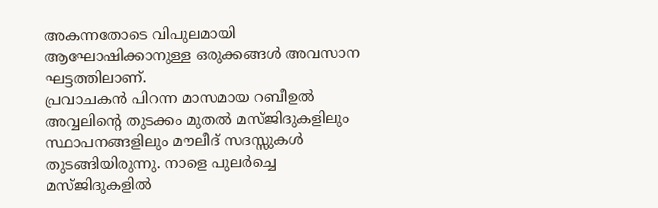അകന്നതോടെ വിപുലമായി ആഘോഷിക്കാനുള്ള ഒരുക്കങ്ങൾ അവസാന ഘട്ടത്തിലാണ്.
പ്രവാചകൻ പിറന്ന മാസമായ റബീഉൽ അവ്വലിന്റെ തുടക്കം മുതൽ മസ്ജിദുകളിലും സ്ഥാപനങ്ങളിലും മൗലീദ് സദസ്സുകൾ തുടങ്ങിയിരുന്നു. നാളെ പുലർച്ചെ മസ്ജിദുകളിൽ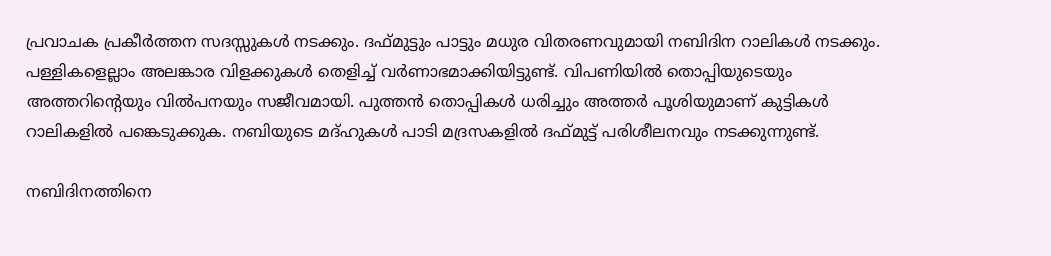പ്രവാചക പ്രകീർത്തന സദസ്സുകൾ നടക്കും. ദഫ്മുട്ടും പാട്ടും മധുര വിതരണവുമായി നബിദിന റാലികൾ നടക്കും. പള്ളികളെല്ലാം അലങ്കാര വിളക്കുകൾ തെളിച്ച് വർണാഭമാക്കിയിട്ടുണ്ട്. വിപണിയിൽ തൊപ്പിയുടെയും അത്തറിന്റെയും വിൽപനയും സജീവമായി. പുത്തൻ തൊപ്പികൾ ധരിച്ചും അത്തർ പൂശിയുമാണ് കുട്ടികൾ റാലികളിൽ പങ്കെടുക്കുക. നബിയുടെ മദ്ഹുകൾ പാടി മദ്രസകളിൽ ദഫ്മുട്ട് പരിശീലനവും നടക്കുന്നുണ്ട്.

നബിദിനത്തിനെ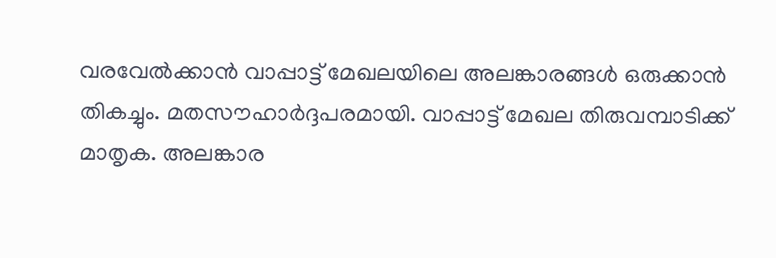വരവേൽക്കാൻ വാപ്പാട്ട് മേഖലയിലെ അലങ്കാരങ്ങൾ ഒരുക്കാൻ തികച്ചും. മതസൗഹാർദ്ദപരമായി. വാപ്പാട്ട് മേഖല തിരുവമ്പാടിക്ക് മാതൃക. അലങ്കാര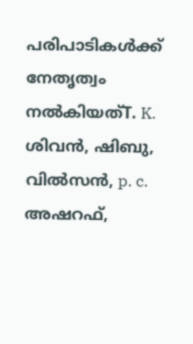പരിപാടികൾക്ക് നേതൃത്വം നൽകിയത്T. K. ശിവൻ, ഷിബു, വിൽസൻ, p. c. അഷറഫ്,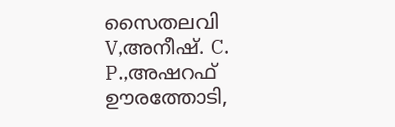സൈതലവി V,അനീഷ്. C. P.,അഷറഫ് ഊരത്തോടി,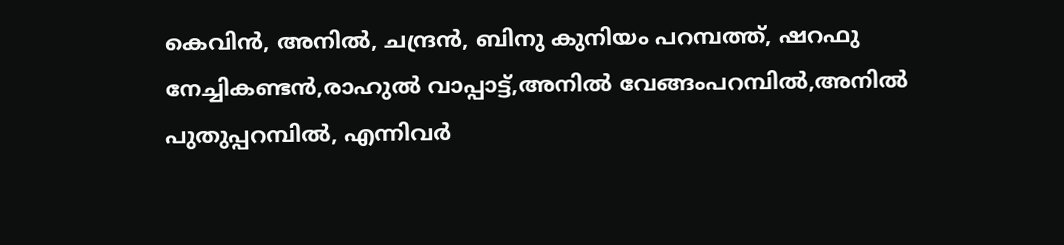കെവിൻ, അനിൽ, ചന്ദ്രൻ, ബിനു കുനിയം പറമ്പത്ത്, ഷറഫു നേച്ചികണ്ടൻ,രാഹുൽ വാപ്പാട്ട്,അനിൽ വേങ്ങംപറമ്പിൽ,അനിൽ പുതുപ്പറമ്പിൽ, എന്നിവർ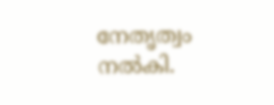നേതൃത്വം നൽകി.